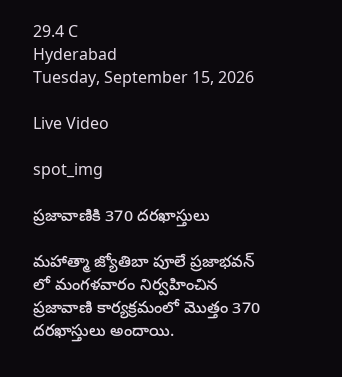29.4 C
Hyderabad
Tuesday, September 15, 2026

Live Video

spot_img

ప్రజావాణికి 370 దరఖాస్తులు

మహాత్మా జ్యోతిబా పూలే ప్రజాభవన్ లో మంగళవారం నిర్వహించిన ప్రజావాణి కార్యక్రమంలో మొత్తం 370 దరఖాస్తులు అందాయి.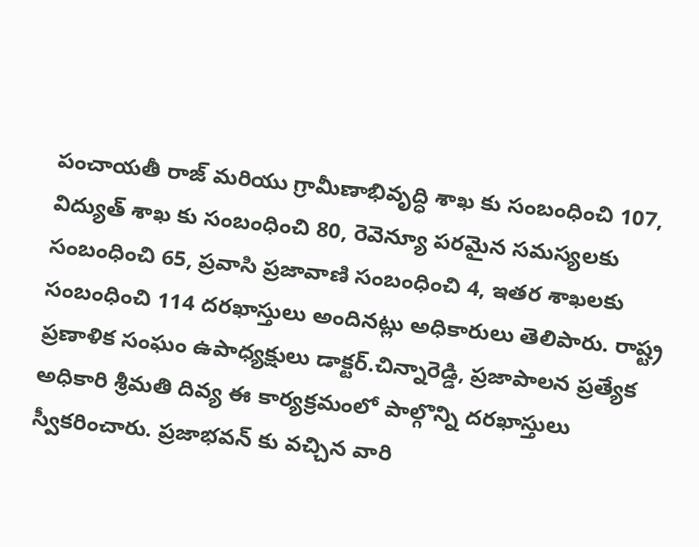పంచాయతీ రాజ్ మరియు గ్రామీణాభివృద్ధి శాఖ కు సంబంధించి 107, విద్యుత్ శాఖ కు సంబంధించి 80, రెవెన్యూ పరమైన సమస్యలకు సంబంధించి 65, ప్రవాసి ప్రజావాణి సంబంధించి 4, ఇతర శాఖలకు సంబంధించి 114 దరఖాస్తులు అందినట్లు అధికారులు తెలిపారు. రాష్ట్ర ప్రణాళిక సంఘం ఉపాధ్యక్షులు డాక్టర్.చిన్నారెడ్డి, ప్రజాపాలన ప్రత్యేక అధికారి శ్రీమతి దివ్య ఈ కార్యక్రమంలో పాల్గొన్ని దరఖాస్తులు స్వీకరించారు. ప్రజాభవన్ కు వచ్చిన వారి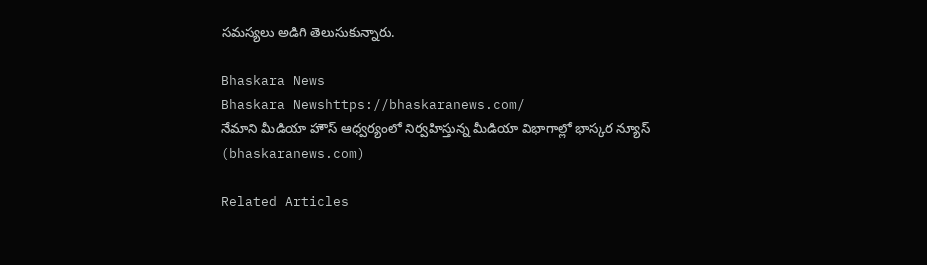సమస్యలు అడిగి తెలుసుకున్నారు.

Bhaskara News
Bhaskara Newshttps://bhaskaranews.com/
నేమాని మీడియా హౌస్ ఆధ్వర్యంలో నిర్వహిస్తున్న మీడియా విభాగాల్లో భాస్కర న్యూస్ (bhaskaranews.com)

Related Articles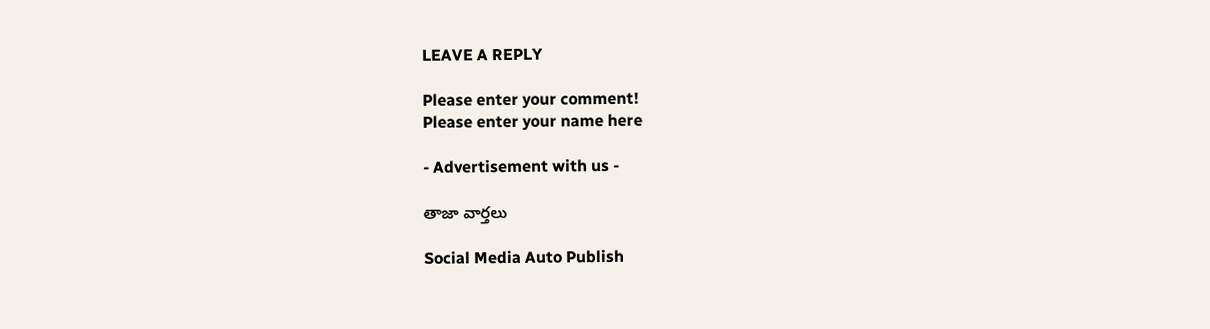LEAVE A REPLY

Please enter your comment!
Please enter your name here

- Advertisement with us -

తాజా వార్తలు

Social Media Auto Publish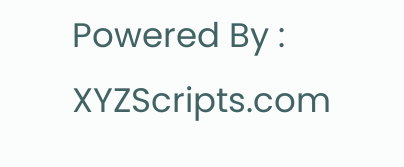Powered By : XYZScripts.com